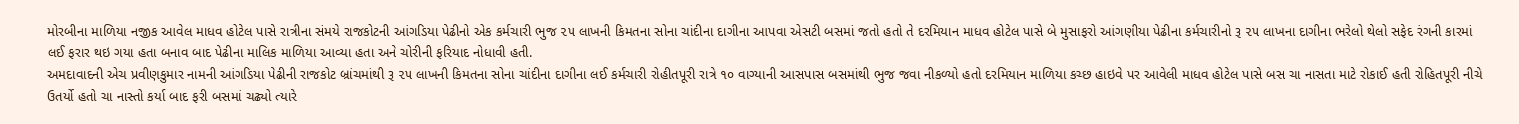મોરબીના માળિયા નજીક આવેલ માધવ હોટેલ પાસે રાત્રીના સંમયે રાજકોટની આંગડિયા પેઢીનો એક કર્મચારી ભુજ ૨૫ લાખની કિમતના સોના ચાંદીના દાગીના આપવા એસટી બસમાં જતો હતો તે દરમિયાન માધવ હોટેલ પાસે બે મુસાફરો આંગણીયા પેઢીના કર્મચારીનો રૂ ૨૫ લાખના દાગીના ભરેલો થેલો સફેદ રંગની કારમાં લઈ ફરાર થઇ ગયા હતા બનાવ બાદ પેઢીના માલિક માળિયા આવ્યા હતા અને ચોરીની ફરિયાદ નોધાવી હતી.
અમદાવાદની એચ પ્રવીણકુમાર નામની આંગડિયા પેઢીની રાજકોટ બ્રાંચમાંથી રૂ ૨૫ લાખની કિમતના સોના ચાંદીના દાગીના લઈ કર્મચારી રોહીતપૂરી રાત્રે ૧૦ વાગ્યાની આસપાસ બસમાંથી ભુજ જવા નીકળ્યો હતો દરમિયાન માળિયા કચ્છ હાઇવે પર આવેલી માધવ હોટેલ પાસે બસ ચા નાસતા માટે રોકાઈ હતી રોહિતપૂરી નીચે ઉતર્યો હતો ચા નાસ્તો કર્યા બાદ ફરી બસમાં ચઢ્યો ત્યારે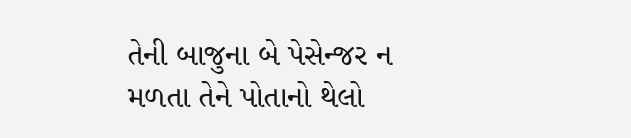તેની બાજુના બે પેસેન્જર ન મળતા તેને પોતાનો થેલો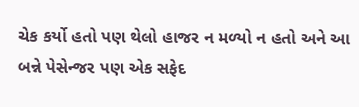ચેક કર્યો હતો પણ થેલો હાજર ન મળ્યો ન હતો અને આ બન્ને પેસેન્જર પણ એક સફેદ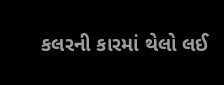કલરની કારમાં થેલો લઈ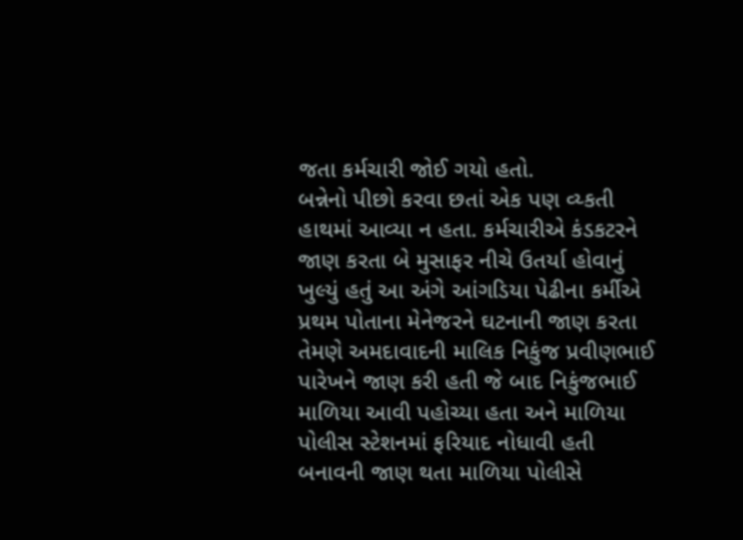જતા કર્મચારી જોઈ ગયો હતો.
બન્નેનો પીછો કરવા છતાં એક પણ વ્ય્કતી હાથમાં આવ્યા ન હતા. કર્મચારીએ કંડકટરને જાણ કરતા બે મુસાફર નીચે ઉતર્યા હોવાનું ખુલ્યું હતું આ અંગે આંગડિયા પેઢીના કર્મીએ પ્રથમ પોતાના મેનેજરને ઘટનાની જાણ કરતા તેમણે અમદાવાદની માલિક નિકુંજ પ્રવીણભાઈ પારેખને જાણ કરી હતી જે બાદ નિકુંજભાઈ માળિયા આવી પહોચ્યા હતા અને માળિયા પોલીસ સ્ટેશનમાં ફરિયાદ નોધાવી હતી બનાવની જાણ થતા માળિયા પોલીસે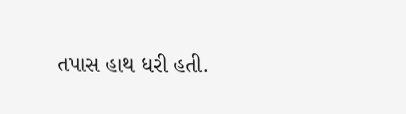તપાસ હાથ ધરી હતી.